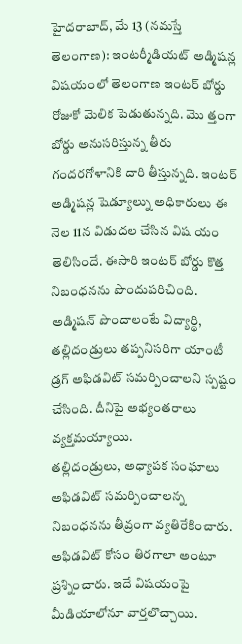హైదరాబాద్, మే 13 (నమస్తే తెలంగాణ): ఇంటర్మీడియట్ అడ్మిషన్ల విషయంలో తెలంగాణ ఇంటర్ బోర్డు రోజుకో మెలిక పెడుతున్నది. మొ త్తంగా బోర్డు అనుసరిస్తున్న తీరు గందరగోళానికి దారి తీస్తున్నది. ఇంటర్ అడ్మిషన్ల షెడ్యూల్ను అధికారులు ఈ నెల 11న విడుదల చేసిన విష యం తెలిసిందే. ఈసారి ఇంటర్ బోర్డు కొత్త నిబంధనను పొందుపరిచింది. అడ్మిషన్ పొందాలంటే విద్యార్థి, తల్లిదండ్రులు తప్పనిసరిగా యాంటీ డ్రగ్ అఫిడవిట్ సమర్పించాలని స్పష్టం చేసింది. దీనిపై అభ్యంతరాలు వ్యక్తమయ్యాయి.
తల్లిదండ్రులు, అధ్యాపక సంఘాలు అఫిడవిట్ సమర్పించాలన్న నిబంధనను తీవ్రంగా వ్యతిరేకించారు. అఫిడవిట్ కోసం తిరగాలా అంటూ ప్రశ్నించారు. ఇదే విషయంపై మీడియాలోనూ వార్తలొచ్చాయి.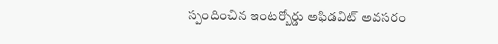స్పందించిన ఇంటర్బోర్డు అఫిడవిట్ అవసరం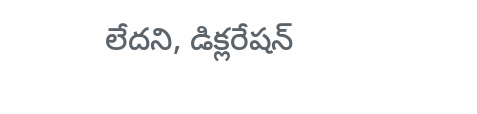లేదని, డిక్లరేషన్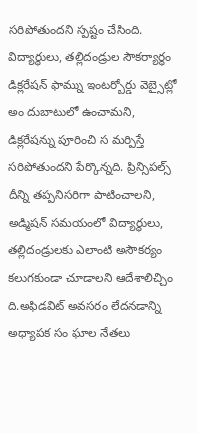సరిపోతుందని స్పష్టం చేసింది.
విద్యార్థులు, తల్లిదండ్రుల సౌకర్యార్థం డిక్లరేషన్ ఫామ్ను ఇంటర్బోర్డు వెబ్సైట్లో అం దుబాటులో ఉంచామని, డిక్లరేషన్ను పూరించి స మర్పిస్తే సరిపోతుందని పేర్కొన్నది. ప్రిన్సిపల్స్ దీన్ని తప్పనిసరిగా పాటించాలని, అడ్మిషన్ సమయంలో విద్యార్థులు, తల్లిదండ్రులకు ఎలాంటి అసౌకర్యం కలుగకుండా చూడాలని ఆదేశాలిచ్చిం ది.అఫిడవిట్ అవసరం లేదనడాన్ని అధ్యాపక సం ఘాల నేతలు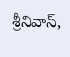శ్రీనివాస్,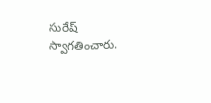సురేష్ స్వాగతించారు.